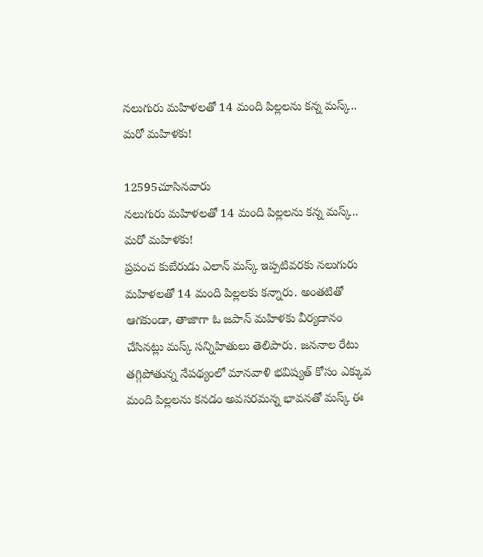నలుగురు మహిళలతో 14 మంది పిల్లలను కన్న మస్క్.. మరో మహిళకు!

12595చూసినవారు
నలుగురు మహిళలతో 14 మంది పిల్లలను కన్న మస్క్.. మరో మహిళకు!
ప్రపంచ కుబేరుడు ఎలాన్ మస్క్‌ ఇప్పటివరకు నలుగురు మహిళలతో 14 మంది పిల్లలకు కన్నారు. అంతటితో ఆగకుండా, తాజాగా ఓ జపాన్‌ మహిళకు వీర్యదానం చేసినట్లు మస్క్‌ సన్నిహితులు తెలిపారు. జననాల రేటు తగ్గిపోతున్న నేపథ్యంలో మానవాళి భవిష్యత్‌ కోసం ఎక్కువ మంది పిల్లలను కనడం అవసరమన్న భావనతో మస్క్‌ ఈ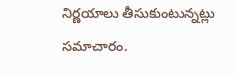నిర్ణయాలు తీసుకుంటున్నట్లు సమాచారం.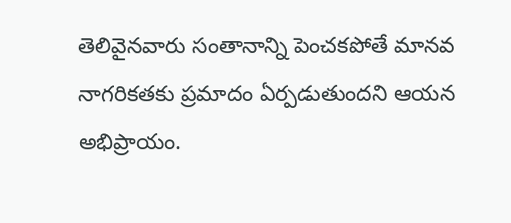తెలివైనవారు సంతానాన్ని పెంచకపోతే మానవ నాగరికతకు ప్రమాదం ఏర్పడుతుందని ఆయన అభిప్రాయం.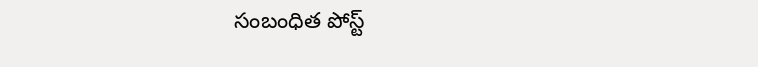సంబంధిత పోస్ట్